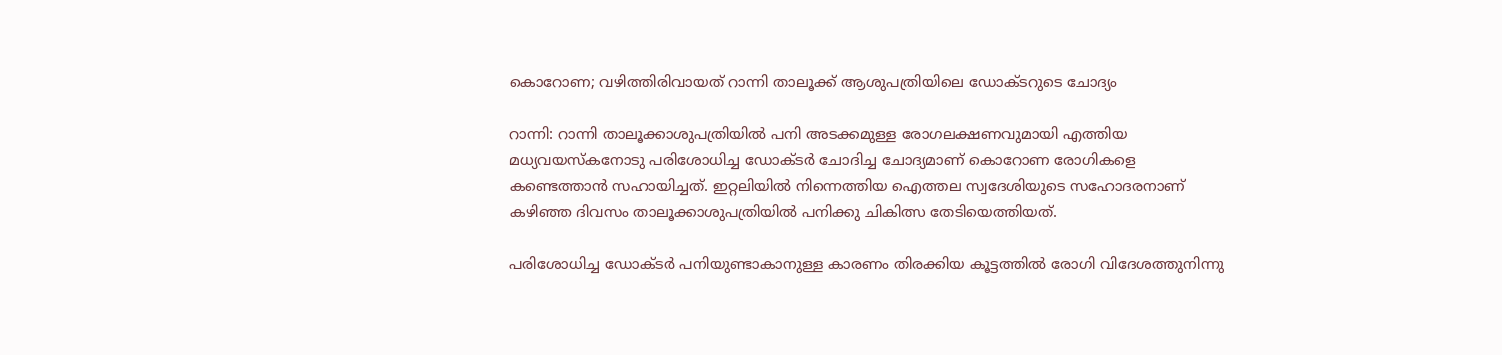കൊറോണ; വഴിത്തിരിവായത് റാന്നി താലൂക്ക് ആശുപത്രിയിലെ ഡോക്ടറുടെ ചോദ്യം

റാന്നി: റാന്നി താലൂക്കാശുപത്രിയില്‍ പനി അടക്കമുള്ള രോഗലക്ഷണവുമായി എത്തിയ മധ്യവയസ്‌കനോടു പരിശോധിച്ച ഡോക്ടര്‍ ചോദിച്ച ചോദ്യമാണ് കൊറോണ രോഗികളെ കണ്ടെത്താന്‍ സഹായിച്ചത്. ഇറ്റലിയില്‍ നിന്നെത്തിയ ഐത്തല സ്വദേശിയുടെ സഹോദരനാണ് കഴിഞ്ഞ ദിവസം താലൂക്കാശുപത്രിയില്‍ പനിക്കു ചികിത്സ തേടിയെത്തിയത്.

പരിശോധിച്ച ഡോക്ടര്‍ പനിയുണ്ടാകാനുള്ള കാരണം തിരക്കിയ കൂട്ടത്തില്‍ രോഗി വിദേശത്തുനിന്നു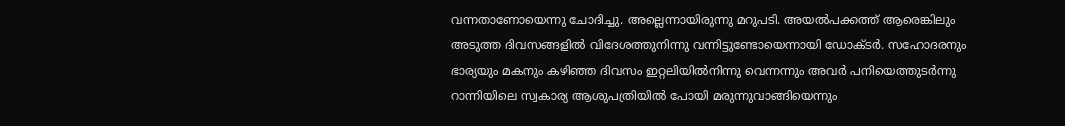വന്നതാണോയെന്നു ചോദിച്ചു. അല്ലെന്നായിരുന്നു മറുപടി. അയല്‍പക്കത്ത് ആരെങ്കിലും അടുത്ത ദിവസങ്ങളില്‍ വിദേശത്തുനിന്നു വന്നിട്ടുണ്ടോയെന്നായി ഡോക്ടര്‍. സഹോദരനും ഭാര്യയും മകനും കഴിഞ്ഞ ദിവസം ഇറ്റലിയില്‍നിന്നു വെന്നന്നും അവര്‍ പനിയെത്തുടര്‍ന്നു റാന്നിയിലെ സ്വകാര്യ ആശുപത്രിയില്‍ പോയി മരുന്നുവാങ്ങിയെന്നും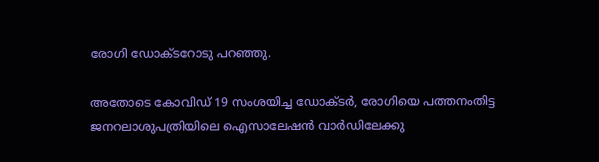രോഗി ഡോക്ടറോടു പറഞ്ഞു.

അതോടെ കോവിഡ് 19 സംശയിച്ച ഡോക്ടര്‍, രോഗിയെ പത്തനംതിട്ട ജനറലാശുപത്രിയിലെ ഐസാലേഷന്‍ വാര്‍ഡിലേക്കു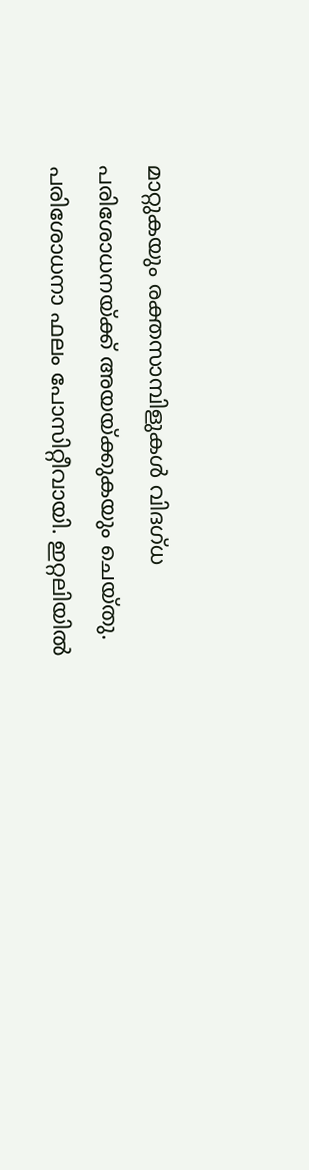മാറ്റുകയും രക്തസാമ്പിളുകള്‍ വിദഗ്ധ പരിശോധനയ്ക്ക് അയയ്ക്കുകയും ചെയ്തു. പരിശോധനാ ഫലം പോസിറ്റീവായി. ഇറ്റലിയില്‍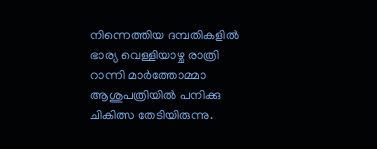നിന്നെത്തിയ ദമ്പതികളില്‍ ഭാര്യ വെള്ളിയാഴ്ച രാത്രി റാന്നി മാര്‍ത്തോമ്മാ ആശുപത്രിയില്‍ പനിക്കു ചികിത്സ തേടിയിരുന്നു.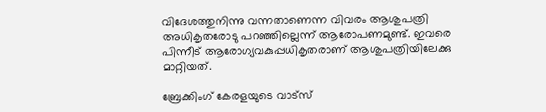വിദേശത്തുനിന്നു വന്നതാണെന്ന വിവരം ആശുപത്രി അധികൃതരോടു പറഞ്ഞില്ലെന്ന് ആരോപണമുണ്ട്. ഇവരെ പിന്നീട് ആരോഗ്യവകുപ്പധികൃതരാണ് ആശുപത്രിയിലേക്കു മാറ്റിയത്.

ബ്രേക്കിംഗ് കേരളയുടെ വാട്സ്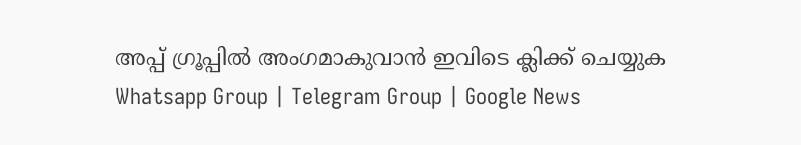അപ്പ് ഗ്രൂപ്പിൽ അംഗമാകുവാൻ ഇവിടെ ക്ലിക്ക് ചെയ്യുക Whatsapp Group | Telegram Group | Google News